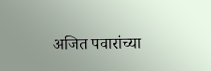अजित पवारांच्या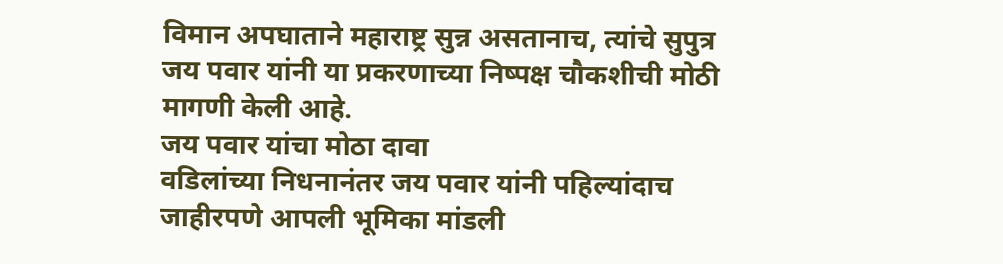विमान अपघाताने महाराष्ट्र सुन्न असतानाच, त्यांचे सुपुत्र जय पवार यांनी या प्रकरणाच्या निष्पक्ष चौकशीची मोठी मागणी केली आहे.
जय पवार यांचा मोठा दावा
वडिलांच्या निधनानंतर जय पवार यांनी पहिल्यांदाच जाहीरपणे आपली भूमिका मांडली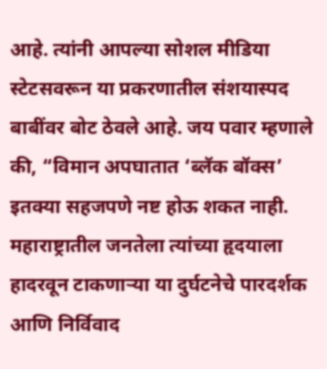आहे. त्यांनी आपल्या सोशल मीडिया स्टेटसवरून या प्रकरणातील संशयास्पद बाबींवर बोट ठेवले आहे. जय पवार म्हणाले की, “विमान अपघातात ‘ब्लॅक बॉक्स’ इतक्या सहजपणे नष्ट होऊ शकत नाही. महाराष्ट्रातील जनतेला त्यांच्या हृदयाला हादरवून टाकणाऱ्या या दुर्घटनेचे पारदर्शक आणि निर्विवाद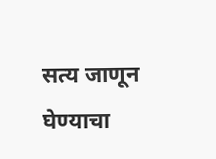सत्य जाणून घेण्याचा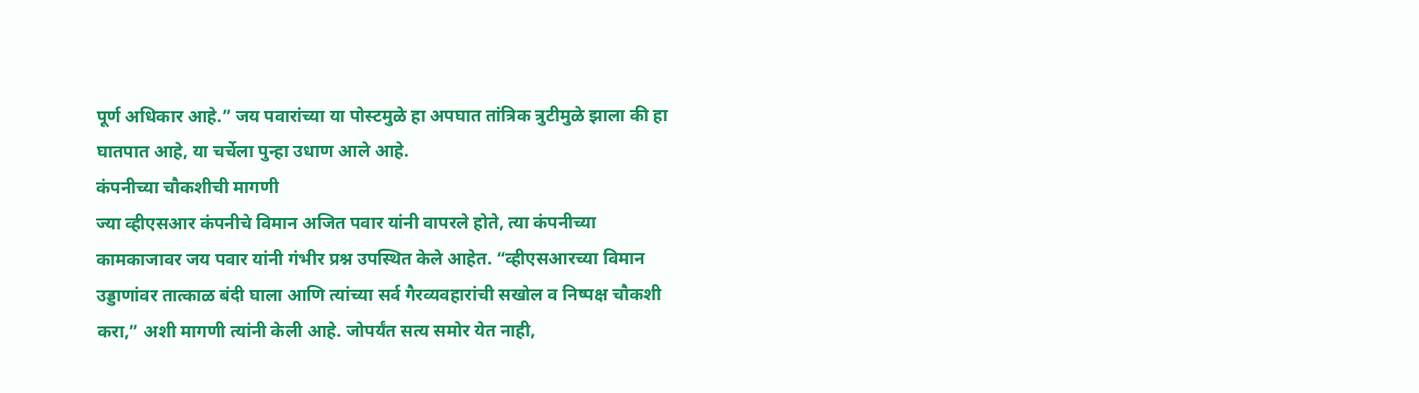पूर्ण अधिकार आहे.” जय पवारांच्या या पोस्टमुळे हा अपघात तांत्रिक त्रुटीमुळे झाला की हा घातपात आहे, या चर्चेला पुन्हा उधाण आले आहे.
कंपनीच्या चौकशीची मागणी
ज्या व्हीएसआर कंपनीचे विमान अजित पवार यांनी वापरले होते, त्या कंपनीच्या कामकाजावर जय पवार यांनी गंभीर प्रश्न उपस्थित केले आहेत. “व्हीएसआरच्या विमान उड्डाणांवर तात्काळ बंदी घाला आणि त्यांच्या सर्व गैरव्यवहारांची सखोल व निष्पक्ष चौकशी करा,” अशी मागणी त्यांनी केली आहे. जोपर्यंत सत्य समोर येत नाही,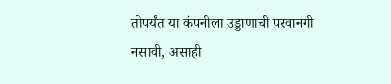तोपर्यंत या कंपनीला उड्डाणाची परवानगी नसावी, असाही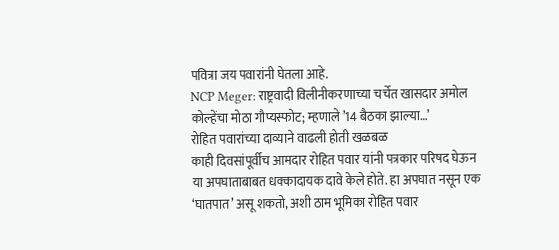पवित्रा जय पवारांनी घेतला आहे.
NCP Meger: राष्ट्रवादी विलीनीकरणाच्या चर्चेत खासदार अमोल कोल्हेंचा मोठा गौप्यस्फोट; म्हणाले ’14 बैठका झाल्या…’
रोहित पवारांच्या दाव्याने वाढली होती खळबळ
काही दिवसांपूर्वीच आमदार रोहित पवार यांनी पत्रकार परिषद घेऊन या अपघाताबाबत धक्कादायक दावे केले होते. हा अपघात नसून एक ‘घातपात’ असू शकतो, अशी ठाम भूमिका रोहित पवार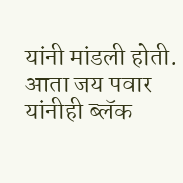यांनी मांडली होती. आता जय पवार यांनीही ब्लॅक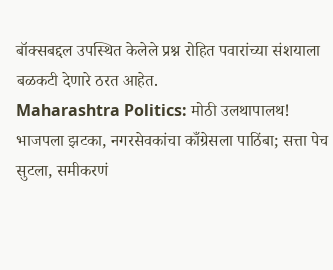बॉक्सबद्दल उपस्थित केलेले प्रश्न रोहित पवारांच्या संशयाला बळकटी देणारे ठरत आहेत.
Maharashtra Politics: मोठी उलथापालथ! भाजपला झटका, नगरसेवकांचा काँग्रेसला पाठिंबा; सत्ता पेच सुटला, समीकरणं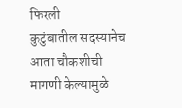फिरली
कुटुंबातील सदस्यानेच आता चौकशीची मागणी केल्यामुळे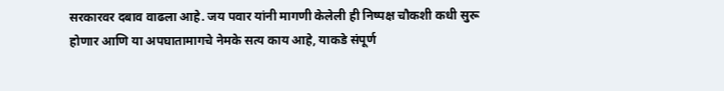सरकारवर दबाव वाढला आहे. जय पवार यांनी मागणी केलेली ही निष्पक्ष चौकशी कधी सुरू होणार आणि या अपघातामागचे नेमके सत्य काय आहे, याकडे संपूर्ण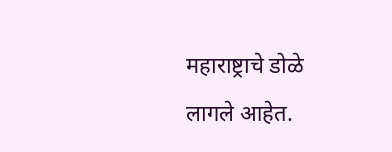महाराष्ट्राचे डोळे लागले आहेत.